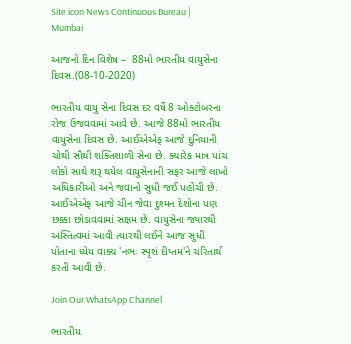Site icon News Continuous Bureau | Mumbai

આજનો દિન વિશેષ –  88મો ભારતીય વાયુસેના દિવસ.(08-10-2020)

ભારતીય વાયુ સેના દિવસ દર વર્ષે 8 ઓક્ટોબરના રોજ ઉજવવામાં આવે છે. આજે 88મો ભારતીય વાયુસેના દિવસ છે. આઈએએફ આજે દુનિયાની ચોથી સૌથી શક્તિશાળી સેના છે. ક્યારેક માત્ર પાંચ લોકો સાથે શરૂ થયેલ વાયુસેનાની સફર આજે લાખો અધિકારીઓ અને જવાનો સુધી જઈ પહોંચી છે. આઈએએફ આજે ચીન જેવા દુશ્મન દેશોના પણ છક્કા છોડાવવામાં સક્ષમ છે. વાયુસેના જ્યારથી અસ્તિત્વમાં આવી ત્યારથી લઈને આજ સુધી પોતાના ધ્યેય વાક્ય 'નભઃ સ્પૃશં દીપ્તમ'ને ચરિતાર્થ કરતી આવી છે.

Join Our WhatsApp Channel

ભારતીય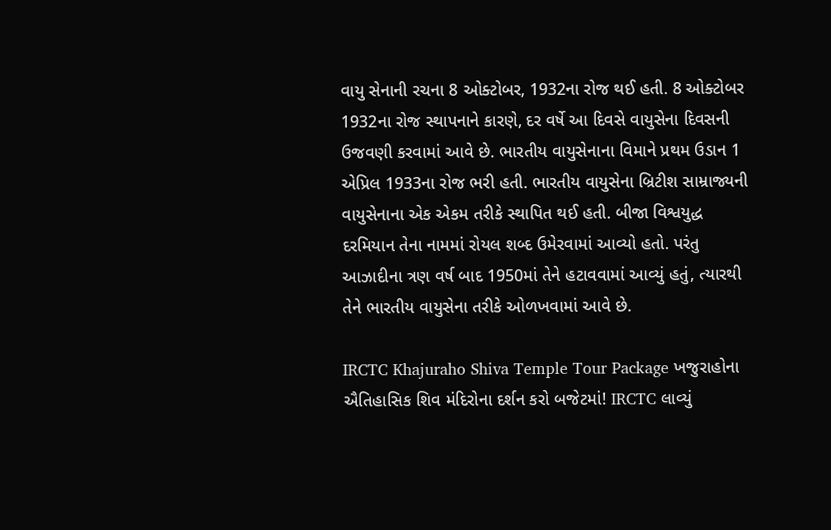વાયુ સેનાની રચના 8 ઓક્ટોબર, 1932ના રોજ થઈ હતી. 8 ઓક્ટોબર 1932ના રોજ સ્થાપનાને કારણે, દર વર્ષે આ દિવસે વાયુસેના દિવસની ઉજવણી કરવામાં આવે છે. ભારતીય વાયુસેનાના વિમાને પ્રથમ ઉડાન 1 એપ્રિલ 1933ના રોજ ભરી હતી. ભારતીય વાયુસેના બ્રિટીશ સામ્રાજ્યની વાયુસેનાના એક એકમ તરીકે સ્થાપિત થઈ હતી. બીજા વિશ્વયુદ્ધ દરમિયાન તેના નામમાં રોયલ શબ્દ ઉમેરવામાં આવ્યો હતો. પરંતુ આઝાદીના ત્રણ વર્ષ બાદ 1950માં તેને હટાવવામાં આવ્યું હતું, ત્યારથી તેને ભારતીય વાયુસેના તરીકે ઓળખવામાં આવે છે.

IRCTC Khajuraho Shiva Temple Tour Package ખજુરાહોના ઐતિહાસિક શિવ મંદિરોના દર્શન કરો બજેટમાં! IRCTC લાવ્યું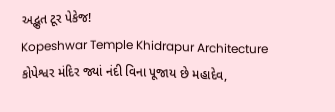અદ્ભુત ટૂર પેકેજ!
Kopeshwar Temple Khidrapur Architecture કોપેશ્વર મંદિર જ્યાં નંદી વિના પૂજાય છે મહાદેવ,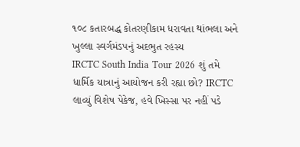૧૦૮ કતારબદ્ધ કોતરણીકામ ધરાવતા થાંભલા અને ખુલ્લા સ્વર્ગમંડપનું અદભુત રહસ્ય
IRCTC South India Tour 2026 શું તમે ધાર્મિક યાત્રાનું આયોજન કરી રહ્યા છો? IRCTC લાવ્યું વિશેષ પેકેજ, હવે ખિસ્સા પર નહીં પડે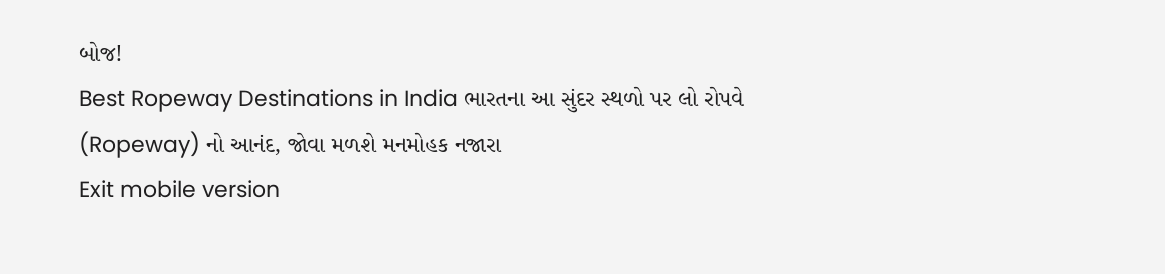બોજ!
Best Ropeway Destinations in India ભારતના આ સુંદર સ્થળો પર લો રોપવે (Ropeway) નો આનંદ, જોવા મળશે મનમોહક નજારા
Exit mobile version